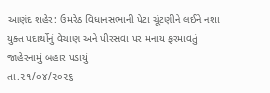આણંદ શહેર: ઉમરેઠ વિધાનસભાની પેટા ચૂંટણીને લઈને નશા યુક્ત પદાર્થોનું વેચાણ અને પીરસવા પર મનાય ફરમાવતું જાહેરનામું બહાર પડાયું
તા.૨૧/૦૪/૨૦૨૬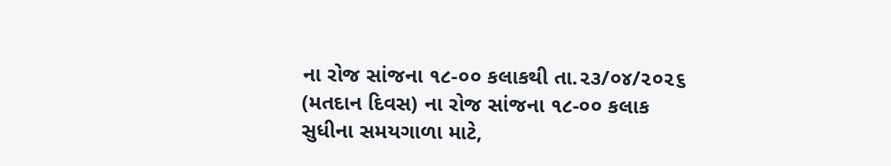ના રોજ સાંજના ૧૮-૦૦ કલાકથી તા.૨૩/૦૪/૨૦૨૬ (મતદાન દિવસ) ના રોજ સાંજના ૧૮-૦૦ કલાક સુધીના સમયગાળા માટે,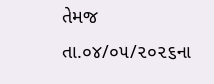તેમજ તા.૦૪/૦૫/૨૦૨૬ના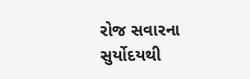રોજ સવારના સુર્યોદયથી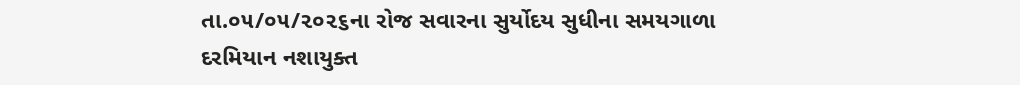તા.૦૫/૦૫/૨૦૨૬ના રોજ સવારના સુર્યોદય સુધીના સમયગાળા દરમિયાન નશાયુક્ત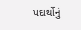પદાર્થોનું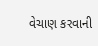વેચાણ કરવાની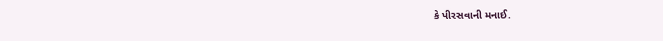કે પીરસવાની મનાઈ.